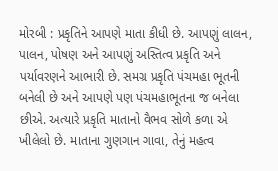મોરબી : પ્રકૃતિને આપણે માતા કીધી છે. આપણું લાલન, પાલન, પોષણ અને આપણું અસ્તિત્વ પ્રકૃતિ અને પર્યાવરણને આભારી છે. સમગ્ર પ્રકૃતિ પંચમહા ભૂતની બનેલી છે અને આપણે પણ પંચમહાભૂતના જ બનેલા છીએ. અત્યારે પ્રકૃતિ માતાનો વૈભવ સોળે કળા એ ખીલેલો છે. માતાના ગુણગાન ગાવા, તેનું મહત્વ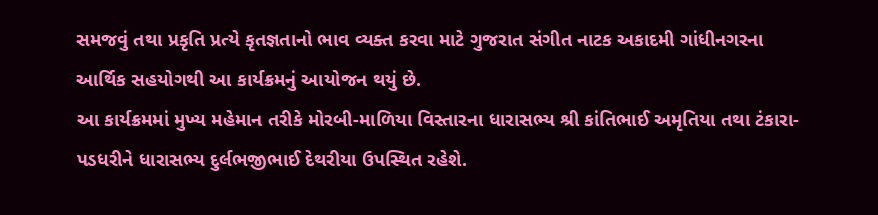સમજવું તથા પ્રકૃતિ પ્રત્યે કૃતજ્ઞતાનો ભાવ વ્યક્ત કરવા માટે ગુજરાત સંગીત નાટક અકાદમી ગાંધીનગરના આર્થિક સહયોગથી આ કાર્યક્રમનું આયોજન થયું છે.
આ કાર્યક્રમમાં મુખ્ય મહેમાન તરીકે મોરબી-માળિયા વિસ્તારના ધારાસભ્ય શ્રી કાંતિભાઈ અમૃતિયા તથા ટંકારા-પડધરીને ધારાસભ્ય દુર્લભજીભાઈ દેથરીયા ઉપસ્થિત રહેશે.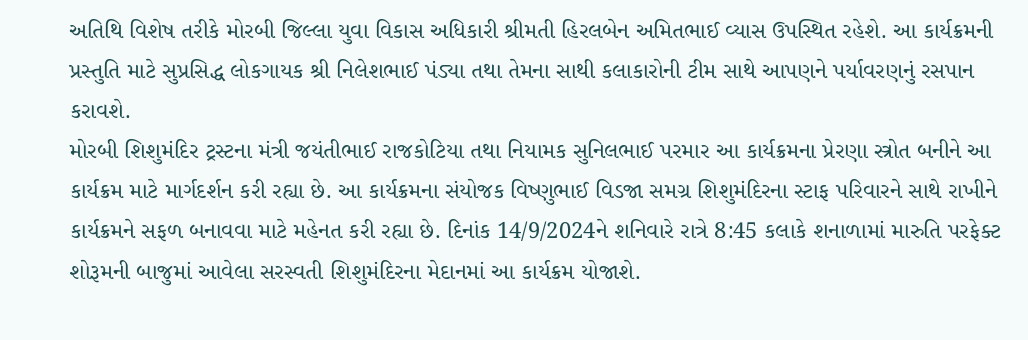અતિથિ વિશેષ તરીકે મોરબી જિલ્લા યુવા વિકાસ અધિકારી શ્રીમતી હિરલબેન અમિતભાઈ વ્યાસ ઉપસ્થિત રહેશે. આ કાર્યક્રમની પ્રસ્તુતિ માટે સુપ્રસિદ્ધ લોકગાયક શ્રી નિલેશભાઈ પંડ્યા તથા તેમના સાથી કલાકારોની ટીમ સાથે આપણને પર્યાવરણનું રસપાન કરાવશે.
મોરબી શિશુમંદિર ટ્રસ્ટના મંત્રી જયંતીભાઈ રાજકોટિયા તથા નિયામક સુનિલભાઈ પરમાર આ કાર્યક્રમના પ્રેરણા સ્ત્રોત બનીને આ કાર્યક્રમ માટે માર્ગદર્શન કરી રહ્યા છે. આ કાર્યક્રમના સંયોજક વિષ્ણુભાઈ વિડજા સમગ્ર શિશુમંદિરના સ્ટાફ પરિવારને સાથે રાખીને કાર્યક્રમને સફળ બનાવવા માટે મહેનત કરી રહ્યા છે. દિનાંક 14/9/2024ને શનિવારે રાત્રે 8:45 કલાકે શનાળામાં મારુતિ પરફેક્ટ શોરૂમની બાજુમાં આવેલા સરસ્વતી શિશુમંદિરના મેદાનમાં આ કાર્યક્રમ યોજાશે.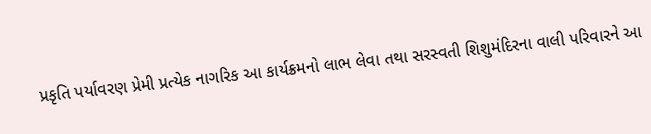પ્રકૃતિ પર્યાવરણ પ્રેમી પ્રત્યેક નાગરિક આ કાર્યક્રમનો લાભ લેવા તથા સરસ્વતી શિશુમંદિરના વાલી પરિવારને આ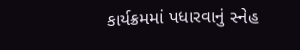કાર્યક્રમમાં પધારવાનું સ્નેહ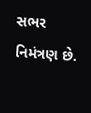સભર નિમંત્રણ છે.